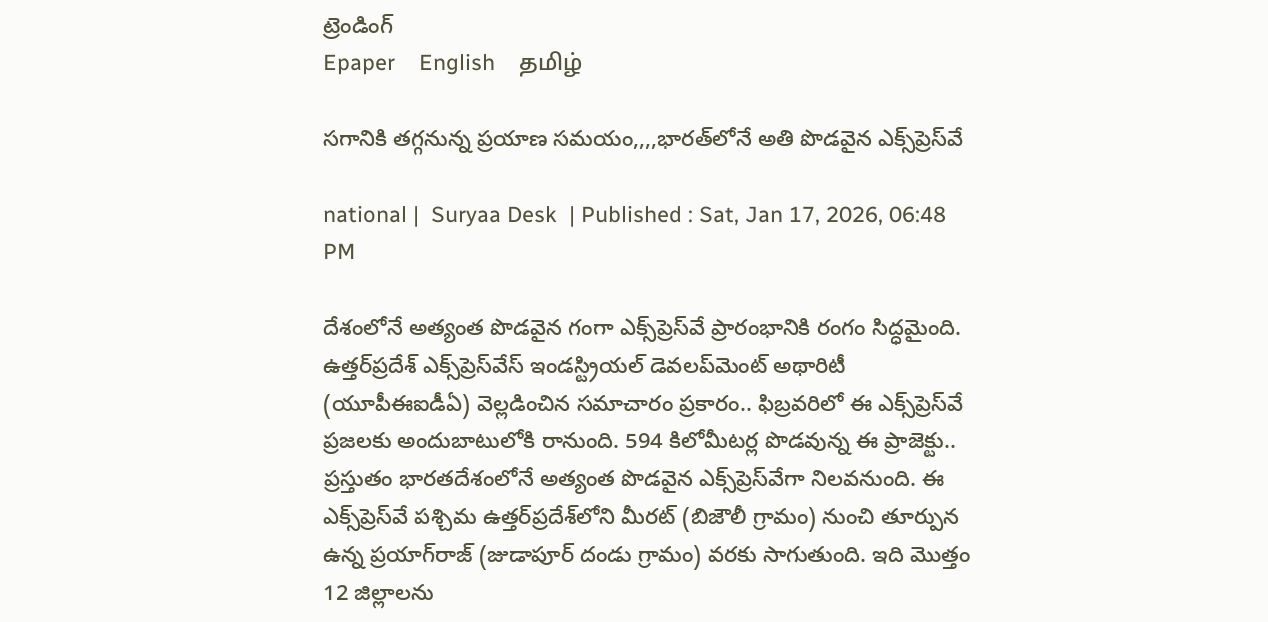ట్రెండింగ్
Epaper    English    தமிழ்

సగానికి తగ్గనున్న ప్రయాణ సమయం,,,,భారత్‌లోనే అతి పొడవైన ఎక్స్‌ప్రెస్‌వే

national |  Suryaa Desk  | Published : Sat, Jan 17, 2026, 06:48 PM

దేశంలోనే అత్యంత పొడవైన గంగా ఎక్స్‌ప్రెస్‌వే ప్రారంభానికి రంగం సిద్ధమైంది. ఉత్తర్‌ప్రదేశ్ ఎక్స్‌ప్రెస్‌వేస్ ఇండస్ట్రియల్ డెవలప్‌మెంట్ అథారిటీ (యూపీఈఐడీఏ) వెల్లడించిన సమాచారం ప్రకారం.. ఫిబ్రవరిలో ఈ ఎక్స్‌ప్రెస్‌వే ప్రజలకు అందుబాటులోకి రానుంది. 594 కిలోమీటర్ల పొడవున్న ఈ ప్రాజెక్టు.. ప్రస్తుతం భారతదేశంలోనే అత్యంత పొడవైన ఎక్స్‌ప్రెస్‌వేగా నిలవనుంది. ఈ ఎక్స్‌ప్రెస్‌వే పశ్చిమ ఉత్తర్‌ప్రదేశ్‌లోని మీరట్ (బిజౌలీ గ్రామం) నుంచి తూర్పున ఉన్న ప్రయాగ్‌రాజ్ (జుడాపూర్ దండు గ్రామం) వరకు సాగుతుంది. ఇది మొత్తం 12 జిల్లాలను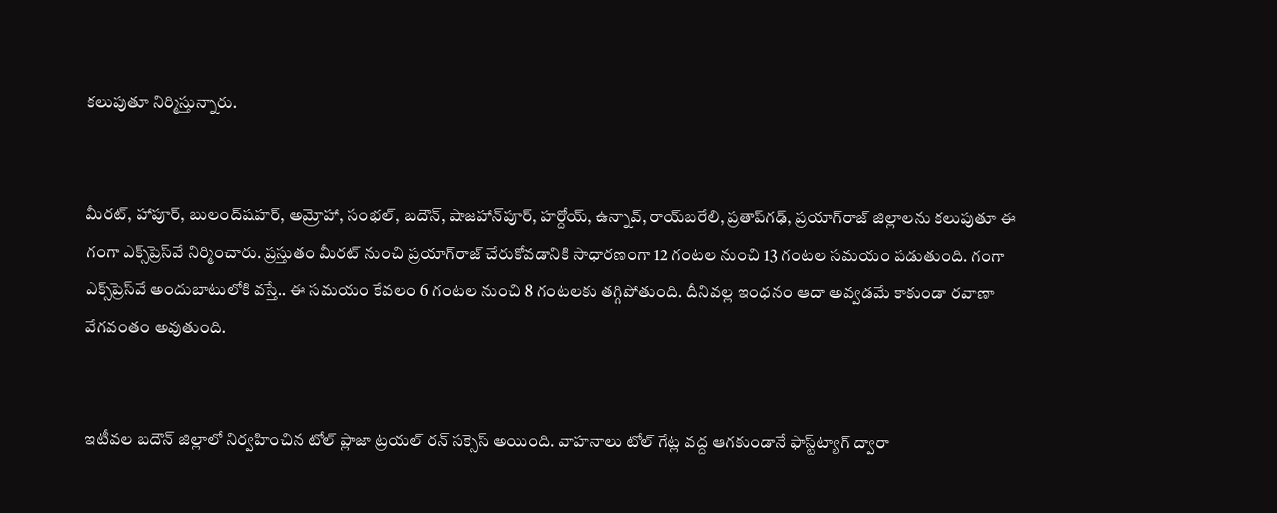కలుపుతూ నిర్మిస్తున్నారు.


మీరట్, హాపూర్, బులంద్‌షహర్, అమ్రోహా, సంభల్, బదౌన్, షాజహాన్‌పూర్, హర్దోయ్, ఉన్నావ్, రాయ్‌బరేలి, ప్రతాప్‌గఢ్, ప్రయాగ్‌రాజ్ జిల్లాలను కలుపుతూ ఈ గంగా ఎక్స్‌ప్రెస్‌వే నిర్మించారు. ప్రస్తుతం మీరట్ నుంచి ప్రయాగ్‌రాజ్ చేరుకోవడానికి సాధారణంగా 12 గంటల నుంచి 13 గంటల సమయం పడుతుంది. గంగా ఎక్స్‌ప్రెస్‌వే అందుబాటులోకి వస్తే.. ఈ సమయం కేవలం 6 గంటల నుంచి 8 గంటలకు తగ్గిపోతుంది. దీనివల్ల ఇంధనం ఆదా అవ్వడమే కాకుండా రవాణా వేగవంతం అవుతుంది.


ఇటీవల బదౌన్ జిల్లాలో నిర్వహించిన టోల్ ప్లాజా ట్రయల్ రన్ సక్సెస్ అయింది. వాహనాలు టోల్ గేట్ల వద్ద ఆగకుండానే ఫాస్ట్‌ట్యాగ్ ద్వారా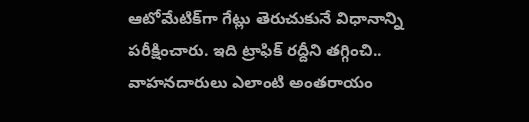ఆటోమేటిక్‌గా గేట్లు తెరుచుకునే విధానాన్ని పరీక్షించారు. ఇది ట్రాఫిక్ రద్దీని తగ్గించి.. వాహనదారులు ఎలాంటి అంతరాయం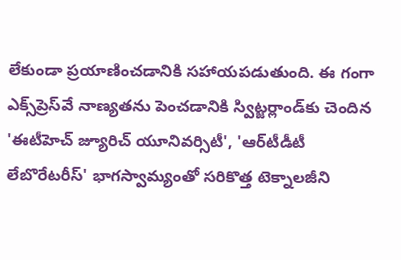లేకుండా ప్రయాణించడానికి సహాయపడుతుంది. ఈ గంగా ఎక్స్‌ప్రెస్‌వే నాణ్యతను పెంచడానికి స్విట్జర్లాండ్‌కు చెందిన 'ఈటీహెచ్ జ్యూరిచ్ యూనివర్సిటీ', 'ఆర్‌టీడీటీ లేబొరేటరీస్' భాగస్వామ్యంతో సరికొత్త టెక్నాలజీని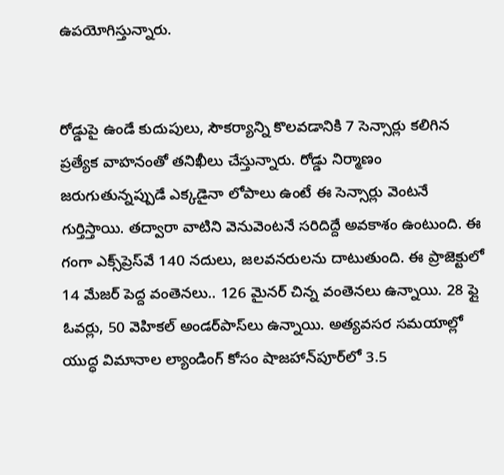ఉపయోగిస్తున్నారు.


రోడ్డుపై ఉండే కుదుపులు, సౌకర్యాన్ని కొలవడానికి 7 సెన్సార్లు కలిగిన ప్రత్యేక వాహనంతో తనిఖీలు చేస్తున్నారు. రోడ్డు నిర్మాణం జరుగుతున్నప్పుడే ఎక్కడైనా లోపాలు ఉంటే ఈ సెన్సార్లు వెంటనే గుర్తిస్తాయి. తద్వారా వాటిని వెనువెంటనే సరిదిద్దే అవకాశం ఉంటుంది. ఈ గంగా ఎక్స్‌ప్రెస్‌వే 140 నదులు, జలవనరులను దాటుతుంది. ఈ ప్రాజెక్టులో 14 మేజర్ పెద్ద వంతెనలు.. 126 మైనర్ చిన్న వంతెనలు ఉన్నాయి. 28 ఫ్లై ఓవర్లు, 50 వెహికల్ అండర్‌పాస్‌లు ఉన్నాయి. అత్యవసర సమయాల్లో యుద్ధ విమానాల ల్యాండింగ్ కోసం షాజహాన్‌పూర్‌లో 3.5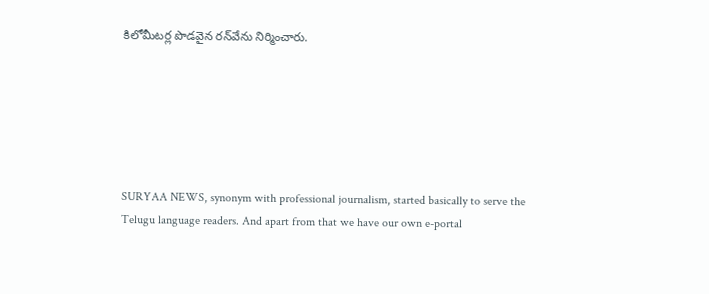కిలోమీటర్ల పొడవైన రన్‌వేను నిర్మించారు.






SURYAA NEWS, synonym with professional journalism, started basically to serve the Telugu language readers. And apart from that we have our own e-portal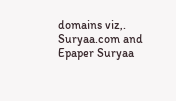domains viz,. Suryaa.com and Epaper Suryaa